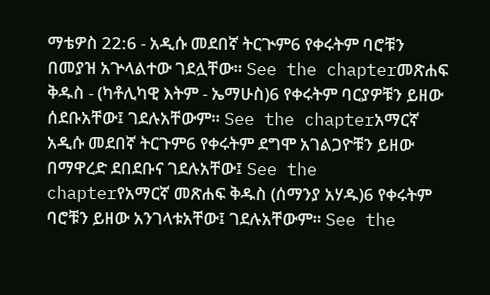ማቴዎስ 22:6 - አዲሱ መደበኛ ትርጒም6 የቀሩትም ባሮቹን በመያዝ አጕላልተው ገደሏቸው። See the chapterመጽሐፍ ቅዱስ - (ካቶሊካዊ እትም - ኤማሁስ)6 የቀሩትም ባርያዎቹን ይዘው ሰደቡአቸው፤ ገደሉአቸውም። See the chapterአማርኛ አዲሱ መደበኛ ትርጉም6 የቀሩትም ደግሞ አገልጋዮቹን ይዘው በማዋረድ ደበደቡና ገደሉአቸው፤ See the chapterየአማርኛ መጽሐፍ ቅዱስ (ሰማንያ አሃዱ)6 የቀሩትም ባሮቹን ይዘው አንገላቱአቸው፤ ገደሉአቸውም። See the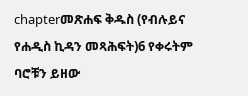chapterመጽሐፍ ቅዱስ (የብሉይና የሐዲስ ኪዳን መጻሕፍት)6 የቀሩትም ባሮቹን ይዘው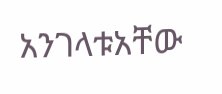አንገላቱአቸው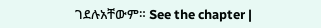ገደሉአቸውም። See the chapter |